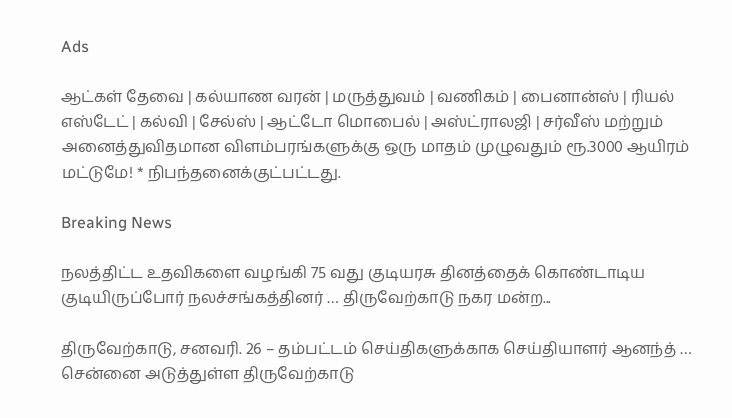Ads

ஆட்கள் தேவை | கல்யாண வரன் | மருத்துவம் | வணிகம் | பைனான்ஸ் | ரியல் எஸ்டேட் | கல்வி | சேல்ஸ் | ஆட்டோ மொபைல் | அஸ்ட்ராலஜி | சர்வீஸ் மற்றும் அனைத்துவிதமான விளம்பரங்களுக்கு ஒரு மாதம் முழுவதும் ரூ.3000 ஆயிரம் மட்டுமே! * நிபந்தனைக்குட்பட்டது.

Breaking News

நலத்திட்ட உதவிகளை வழங்கி 75 வது குடியரசு தினத்தைக் கொண்டாடிய குடியிருப்போர் நலச்சங்கத்தினர் … திருவேற்காடு நகர மன்ற...

திருவேற்காடு, சனவரி. 26 – தம்பட்டம் செய்திகளுக்காக செய்தியாளர் ஆனந்த் … சென்னை அடுத்துள்ள திருவேற்காடு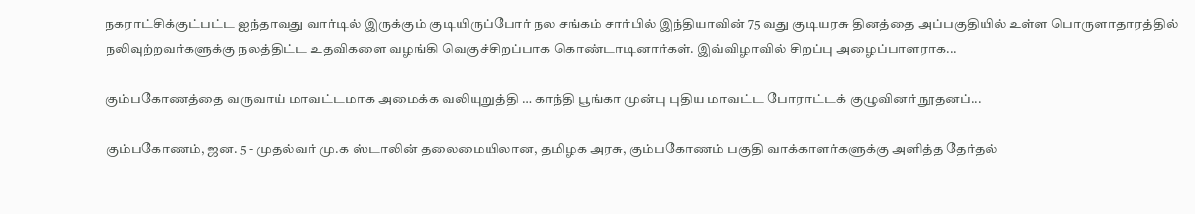நகராட்சிக்குட்பட்ட ஐந்தாவது வார்டில் இருக்கும் குடியிருப்போர் நல சங்கம் சார்பில் இந்தியாவின் 75 வது குடியரசு தினத்தை அப்பகுதியில் உள்ள பொருளாதாரத்தில் நலிவுற்றவர்களுக்கு நலத்திட்ட உதவிகளை வழங்கி வெகுச்சிறப்பாக கொண்டாடினார்கள். இவ்விழாவில் சிறப்பு அழைப்பாளராக...

கும்பகோணத்தை வருவாய் மாவட்டமாக அமைக்க வலியுறுத்தி … காந்தி பூங்கா முன்பு புதிய மாவட்ட போராட்டக் குழுவினர் நூதனப்...

கும்பகோணம், ஜன. 5 - முதல்வர் மு.க ஸ்டாலின் தலைமையிலான, தமிழக அரசு, கும்பகோணம் பகுதி வாக்காளர்களுக்கு அளித்த தேர்தல்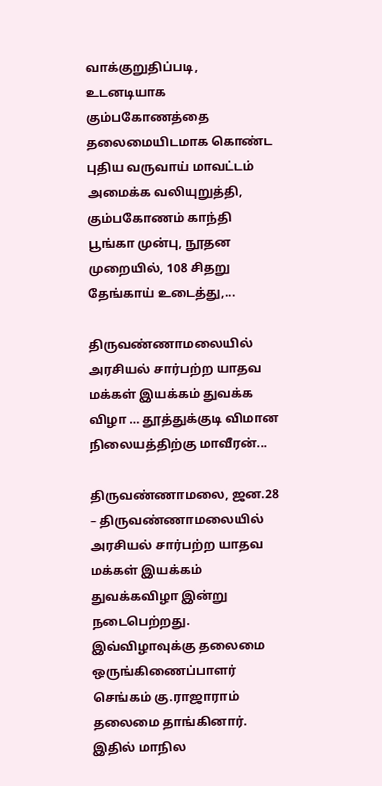வாக்குறுதிப்படி, உடனடியாக கும்பகோணத்தை தலைமையிடமாக கொண்ட புதிய வருவாய் மாவட்டம் அமைக்க வலியுறுத்தி, கும்பகோணம் காந்தி பூங்கா முன்பு, நூதன முறையில், 108 சிதறு தேங்காய் உடைத்து,...

திருவண்ணாமலையில் அரசியல் சார்பற்ற யாதவ மக்கள் இயக்கம் துவக்க விழா … தூத்துக்குடி விமான நிலையத்திற்கு மாவீரன்...

திருவண்ணாமலை, ஜன.28 – திருவண்ணாமலையில் அரசியல் சார்பற்ற யாதவ மக்கள் இயக்கம் துவக்கவிழா இன்று நடைபெற்றது. இவ்விழாவுக்கு தலைமை ஒருங்கிணைப்பாளர் செங்கம் கு.ராஜாராம் தலைமை தாங்கினார். இதில் மாநில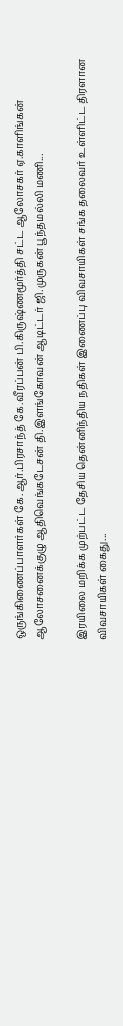ஒருங்கிணைப்பாளர்கள் கே.ஆர்.பிரசாந்த் கே.வீரப்பன் பி.கிருஷ்ணமூர்த்தி சட்ட ஆலோசகர் ஏ.காளிங்கன் ஆலோசனைக்குழு ஆதிவெங்கடேசன் தி.இளங்கோவன் ஆடிட்டர் ஜி.முருகன் பூந்தமல்லி மணி...

இரயிலை மறிக்க முற்பட்ட தேசிய தென்னிந்திய நதிகள் இணைப்பு விவசாயிகள் சங்க தலைவர் உள்ளிட்ட திரளான விவசாயிகள் கைது...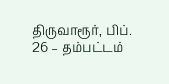திருவாரூர், பிப். 26 – தம்பட்டம்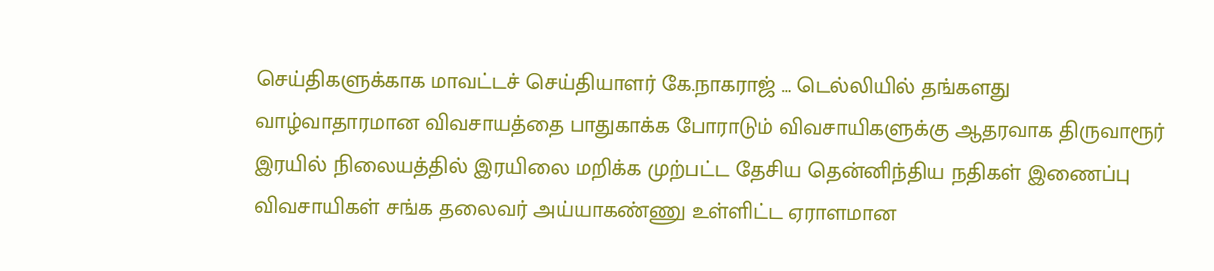செய்திகளுக்காக மாவட்டச் செய்தியாளர் கே.நாகராஜ் … டெல்லியில் தங்களது வாழ்வாதாரமான விவசாயத்தை பாதுகாக்க போராடும் விவசாயிகளுக்கு ஆதரவாக திருவாரூர் இரயில் நிலையத்தில் இரயிலை மறிக்க முற்பட்ட தேசிய தென்னிந்திய நதிகள் இணைப்பு விவசாயிகள் சங்க தலைவர் அய்யாகண்ணு உள்ளிட்ட ஏராளமான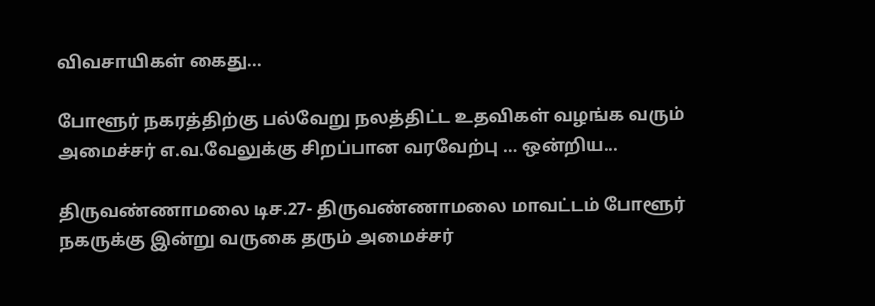விவசாயிகள் கைது...

போளூர் நகரத்திற்கு பல்வேறு நலத்திட்ட உதவிகள் வழங்க வரும் அமைச்சர் எ.வ.வேலுக்கு சிறப்பான வரவேற்பு … ஒன்றிய...

திருவண்ணாமலை டிச.27- திருவண்ணாமலை மாவட்டம் போளூர் நகருக்கு இன்று வருகை தரும் அமைச்சர்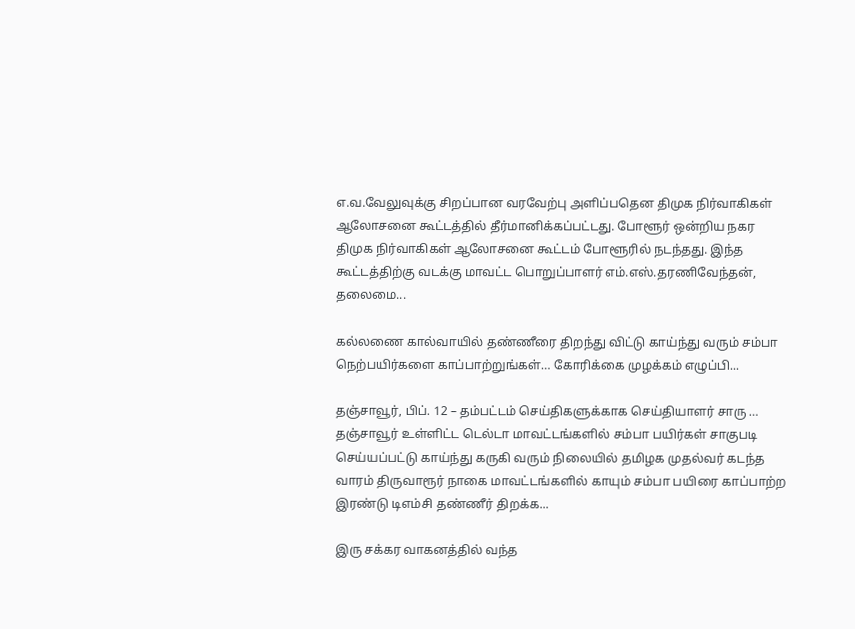எ.வ.வேலுவுக்கு சிறப்பான வரவேற்பு அளிப்பதென திமுக நிர்வாகிகள் ஆலோசனை கூட்டத்தில் தீர்மானிக்கப்பட்டது. போளூர் ஒன்றிய நகர திமுக நிர்வாகிகள் ஆலோசனை கூட்டம் போளூரில் நடந்தது. இந்த கூட்டத்திற்கு வடக்கு மாவட்ட பொறுப்பாளர் எம்.எஸ்.தரணிவேந்தன், தலைமை...

கல்லணை கால்வாயில் தண்ணீரை திறந்து விட்டு காய்ந்து வரும் சம்பா நெற்பயிர்களை காப்பாற்றுங்கள்… கோரிக்கை முழக்கம் எழுப்பி...

தஞ்சாவூர், பிப். 12 – தம்பட்டம் செய்திகளுக்காக செய்தியாளர் சாரு … தஞ்சாவூர் உள்ளிட்ட டெல்டா மாவட்டங்களில் சம்பா பயிர்கள் சாகுபடி செய்யப்பட்டு காய்ந்து கருகி வரும் நிலையில் தமிழக முதல்வர் கடந்த வாரம் திருவாரூர் நாகை மாவட்டங்களில் காயும் சம்பா பயிரை காப்பாற்ற இரண்டு டிஎம்சி தண்ணீர் திறக்க...

இரு சக்கர வாகனத்தில் வந்த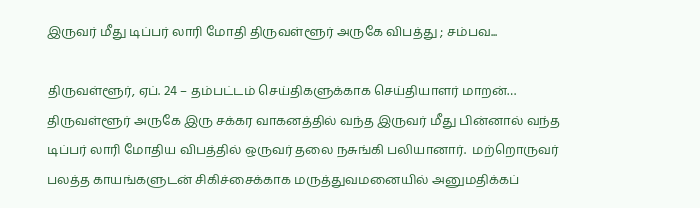இருவர் மீது டிப்பர் லாரி மோதி திருவள்ளூர் அருகே விபத்து ; சம்பவ...

திருவள்ளூர், ஏப். 24 – தம்பட்டம் செய்திகளுக்காக செய்தியாளர் மாறன்… திருவள்ளூர் அருகே இரு சக்கர வாகனத்தில் வந்த இருவர் மீது பின்னால் வந்த டிப்பர் லாரி மோதிய விபத்தில் ஒருவர் தலை நசுங்கி பலியானார்.  மற்றொருவர் பலத்த காயங்களுடன் சிகிச்சைக்காக மருத்துவமனையில் அனுமதிக்கப்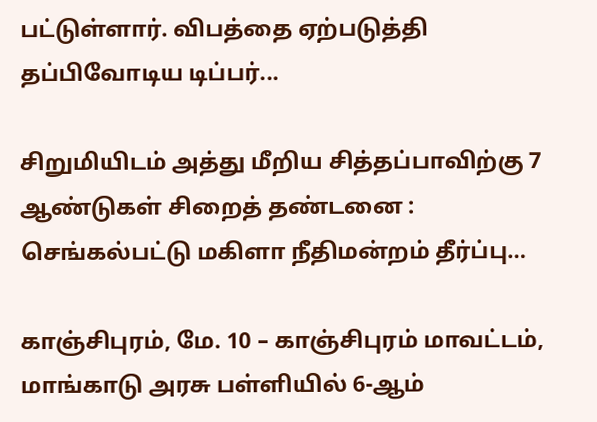பட்டுள்ளார். விபத்தை ஏற்படுத்தி தப்பிவோடிய டிப்பர்...

சிறுமியிடம் அத்து மீறிய சித்தப்பாவிற்கு 7 ஆண்டுகள் சிறைத் தண்டனை : செங்கல்பட்டு மகிளா நீதிமன்றம் தீர்ப்பு…

காஞ்சிபுரம், மே. 10 – காஞ்சிபுரம் மாவட்டம், மாங்காடு அரசு பள்ளியில் 6-ஆம்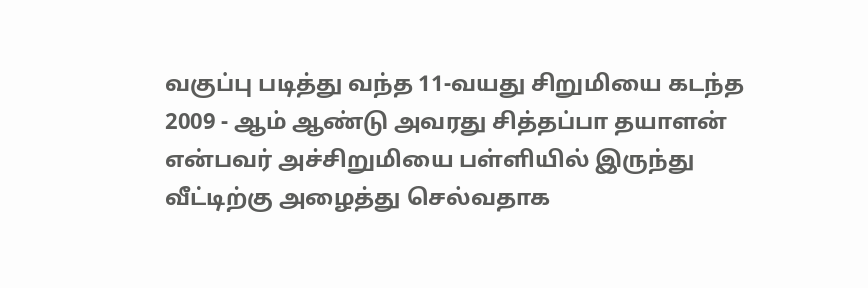வகுப்பு படித்து வந்த 11-வயது சிறுமியை கடந்த 2009 - ஆம் ஆண்டு அவரது சித்தப்பா தயாளன் என்பவர் அச்சிறுமியை பள்ளியில் இருந்து வீட்டிற்கு அழைத்து செல்வதாக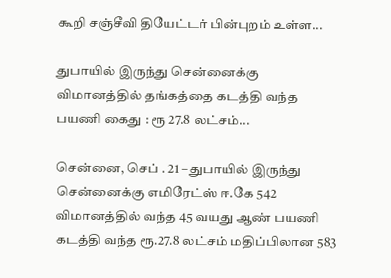கூறி சஞ்சீவி தியேட்டர் பின்புறம் உள்ள...

துபாயில் இருந்து சென்னைக்கு விமானத்தில் தங்கத்தை கடத்தி வந்த பயணி கைது : ரூ 27.8 லட்சம்...

சென்னை, செப் . 21 – துபாயில் இருந்து சென்னைக்கு எமிரேட்ஸ் ஈ.கே 542 விமானத்தில் வந்த 45 வயது ஆண் பயணி கடத்தி வந்த ரூ.27.8 லட்சம் மதிப்பிலான 583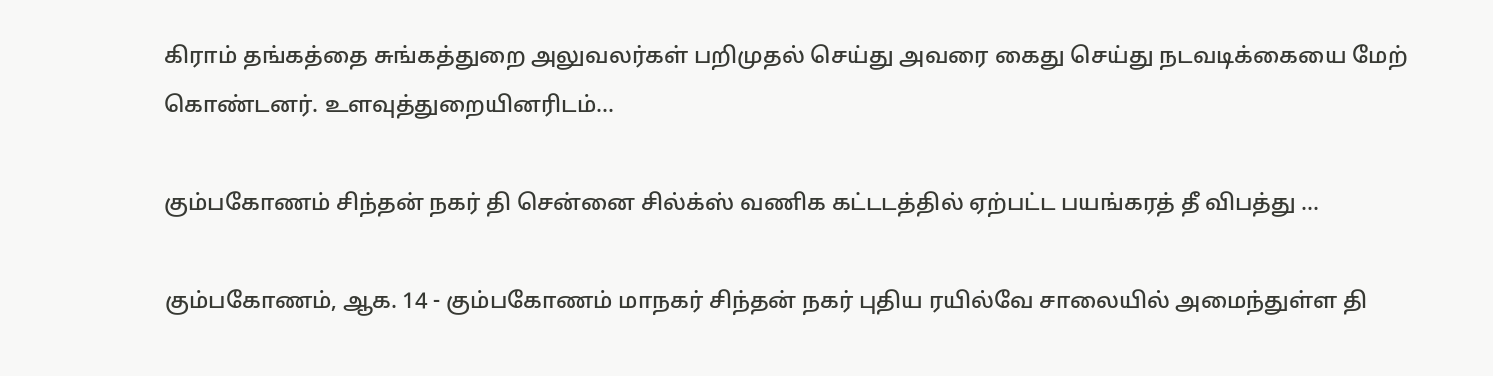கிராம் தங்கத்தை சுங்கத்துறை அலுவலர்கள் பறிமுதல் செய்து அவரை கைது செய்து நடவடிக்கையை மேற் கொண்டனர். உளவுத்துறையினரிடம்...

கும்பகோணம் சிந்தன் நகர் தி சென்னை சில்க்ஸ் வணிக கட்டடத்தில் ஏற்பட்ட பயங்கரத் தீ விபத்து …

கும்பகோணம், ஆக. 14 - கும்பகோணம் மாநகர் சிந்தன் நகர் புதிய ரயில்வே சாலையில் அமைந்துள்ள தி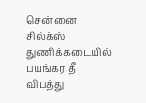சென்னை சில்க்ஸ் துணிக்கடையில் பயங்கர தீ விபத்து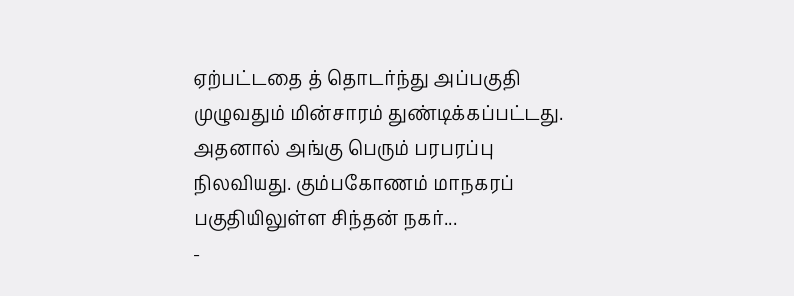ஏற்பட்டதை த் தொடர்ந்து அப்பகுதி முழுவதும் மின்சாரம் துண்டிக்கப்பட்டது. அதனால் அங்கு பெரும் பரபரப்பு நிலவியது. கும்பகோணம் மாநகரப் பகுதியிலுள்ள சிந்தன் நகர்...
-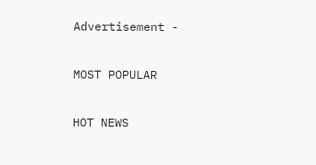Advertisement -

MOST POPULAR

HOT NEWS